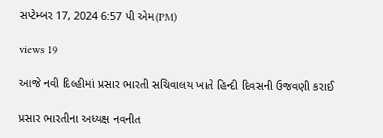સપ્ટેમ્બર 17, 2024 6:57 પી એમ(PM)

views 19

આજે નવી દિલ્હીમાં પ્રસાર ભારતી સચિવાલય ખાતે હિન્દી દિવસની ઉજવણી કરાઈ

પ્રસાર ભારતીના અધ્યક્ષ નવનીત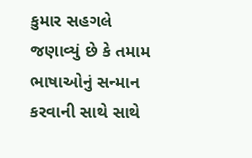કુમાર સહગલે જણાવ્યું છે કે તમામ ભાષાઓનું સન્માન કરવાની સાથે સાથે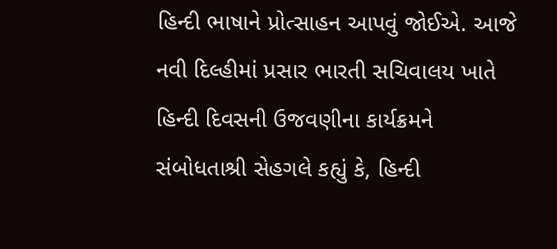હિન્દી ભાષાને પ્રોત્સાહન આપવું જોઈએ. આજે નવી દિલ્હીમાં પ્રસાર ભારતી સચિવાલય ખાતે હિન્દી દિવસની ઉજવણીના કાર્યક્રમને સંબોધતાશ્રી સેહગલે કહ્યું કે, હિન્દી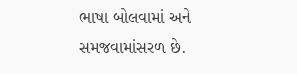ભાષા બોલવામાં અને સમજવામાંસરળ છે.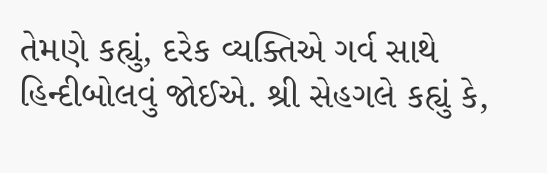તેમણે કહ્યું, દરેક વ્યક્તિએ ગર્વ સાથે હિન્દીબોલવું જોઈએ. શ્રી સેહગલે કહ્યું કે,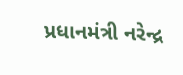પ્રધાનમંત્રી નરેન્દ્ર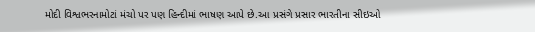મોદી વિશ્વભરનામોટાં મંચો પર પણ હિન્દીમાં ભાષણ આપે છે.આ પ્રસંગે પ્રસાર ભારતીના સીઇઓ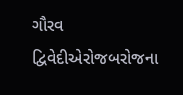ગૌરવ દ્વિવેદીએરોજબરોજના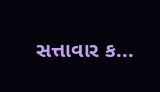સત્તાવાર ક...